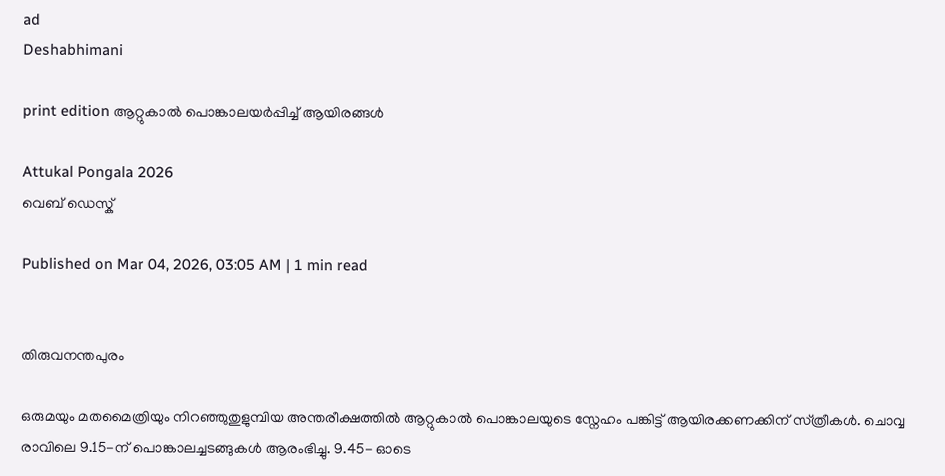ad
Deshabhimani

print edition ആറ്റുകാൽ പൊങ്കാലയർപ്പിച്ച്‌ ആയിരങ്ങള്‍

Attukal Pongala 2026
വെബ് ഡെസ്ക്

Published on Mar 04, 2026, 03:05 AM | 1 min read


തിരുവനന്തപുരം

ഒരുമയും മതമൈത്രിയും നിറഞ്ഞുതുളുമ്പിയ അന്തരീക്ഷത്തിൽ ആറ്റുകാൽ പൊങ്കാലയുടെ സ്നേഹം പങ്കിട്ട് ആയിരക്കണക്കിന് സ്‌ത്രീകൾ. ചൊവ്വ രാവിലെ 9.15-ന് പൊങ്കാലച്ചടങ്ങുകൾ ആരംഭിച്ചു. 9.45- ഓടെ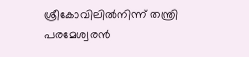ശ്രീകോവിലില്‍നിന്ന് തന്ത്രി പരമേശ്വരന്‍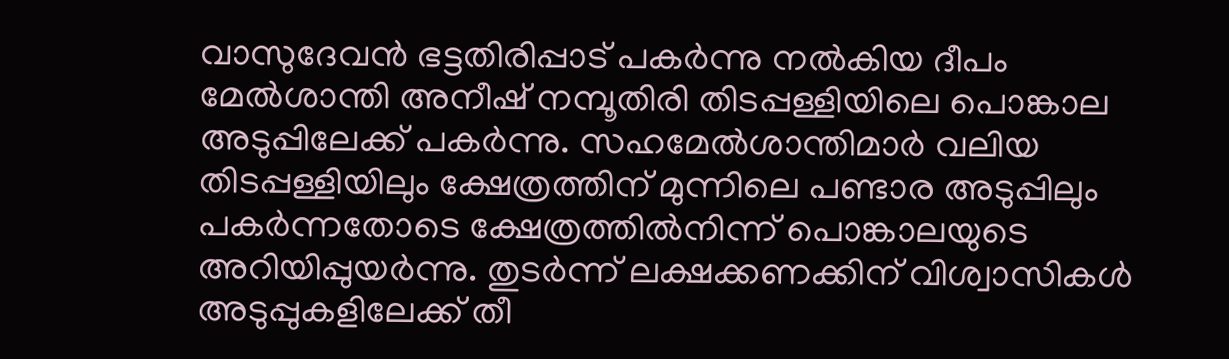വാസുദേവന്‍ ഭട്ടതിരിപ്പാട് പകര്‍ന്നു നല്‍കിയ ദീപം മേല്‍ശാന്തി അനീഷ് നമ്പൂതിരി തിടപ്പള്ളിയിലെ പൊങ്കാല അടുപ്പിലേക്ക്‌ പകർന്നു. സഹമേല്‍ശാന്തിമാര്‍ വലിയ തിടപ്പള്ളിയിലും ക്ഷേത്രത്തിന് മുന്നിലെ പണ്ടാര അടുപ്പിലും പകര്‍ന്നതോടെ ക്ഷേത്രത്തില്‍നിന്ന്‌ പൊങ്കാലയുടെ അറിയിപ്പുയർന്നു. തുടർന്ന്‌ ലക്ഷക്കണക്കിന്‌ വിശ്വാസികൾ അടുപ്പുകളിലേക്ക്‌ തീ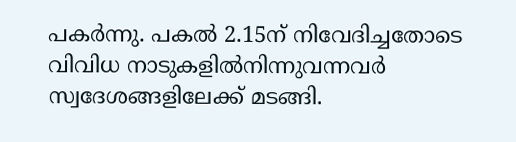പകർന്നു. പകല്‍ 2.15ന് നിവേദിച്ചതോടെ വിവിധ നാടുകളിൽനിന്നുവന്നവർ സ്വദേശങ്ങളിലേക്ക്‌ മടങ്ങി.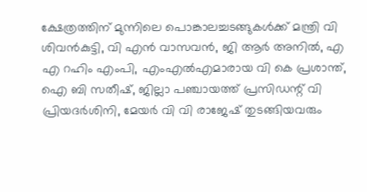ക്ഷേത്രത്തിന്‌ മുന്നിലെ പൊങ്കാലച്ചടങ്ങുകൾക്ക്‌ മന്ത്രി വി ശിവൻകുട്ടി, വി എൻ വാസവൻ, ജി ആർ അനിൽ, എ എ റഹിം എംപി, എംഎല്‍എമാരായ വി കെ പ്രശാന്ത്‌, ഐ ബി സതീഷ്, ജില്ലാ പഞ്ചായത്ത് പ്രസിഡന്റ് വി പ്രിയദര്‍ശിനി, മേയർ വി വി രാജേഷ് തുടങ്ങിയവരും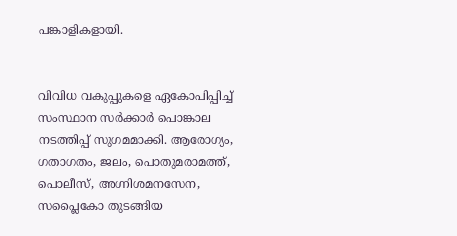പങ്കാളികളായി.


വിവിധ വകുപ്പുകളെ ഏകോപിപ്പിച്ച്‌ സംസ്ഥാന സർക്കാർ പൊങ്കാല നടത്തിപ്പ്‌ സുഗമമാക്കി. ആരോഗ്യം, ഗതാഗതം, ജലം, പൊതുമരാമത്ത്‌, പൊലീസ്‌, അഗ്നിശമനസേന, സപ്ലൈകോ തുടങ്ങിയ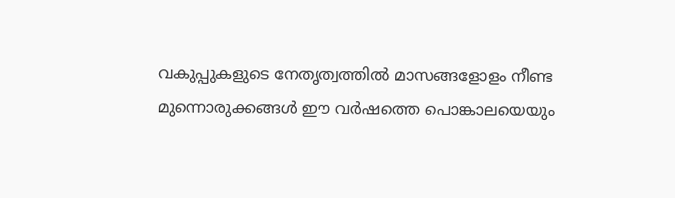വകുപ്പുകളുടെ നേതൃത്വത്തിൽ മാസങ്ങളോളം നീണ്ട മുന്നൊരുക്കങ്ങൾ ഇ‍ൗ വർഷത്തെ പൊങ്കാലയെയും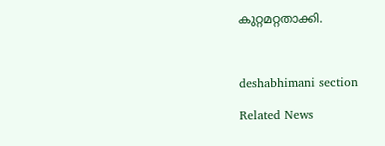കുറ്റമറ്റതാക്കി.



deshabhimani section

Related News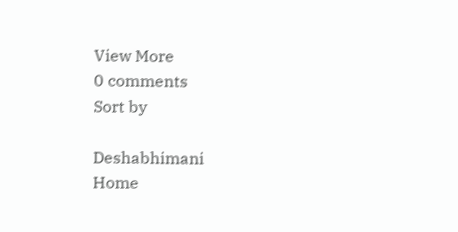View More
0 comments
Sort by

Deshabhimani
Home